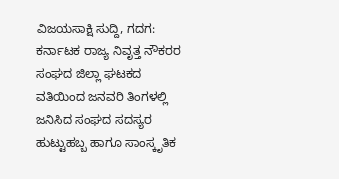ವಿಜಯಸಾಕ್ಷಿ ಸುದ್ದಿ, ಗದಗ: ಕರ್ನಾಟಕ ರಾಜ್ಯ ನಿವೃತ್ತ ನೌಕರರ ಸಂಘದ ಜಿಲ್ಲಾ ಘಟಕದ ವತಿಯಿಂದ ಜನವರಿ ತಿಂಗಳಲ್ಲಿ ಜನಿಸಿದ ಸಂಘದ ಸದಸ್ಯರ ಹುಟ್ಟುಹಬ್ಬ ಹಾಗೂ ಸಾಂಸ್ಕೃತಿಕ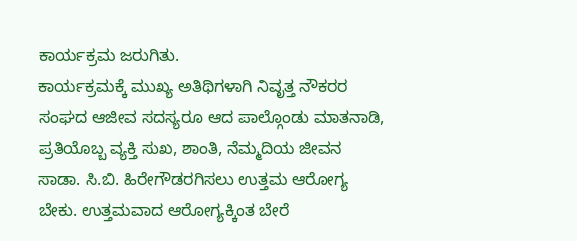ಕಾರ್ಯಕ್ರಮ ಜರುಗಿತು.
ಕಾರ್ಯಕ್ರಮಕ್ಕೆ ಮುಖ್ಯ ಅತಿಥಿಗಳಾಗಿ ನಿವೃತ್ತ ನೌಕರರ ಸಂಘದ ಆಜೀವ ಸದಸ್ಯರೂ ಆದ ಪಾಲ್ಗೊಂಡು ಮಾತನಾಡಿ, ಪ್ರತಿಯೊಬ್ಬ ವ್ಯಕ್ತಿ ಸುಖ, ಶಾಂತಿ, ನೆಮ್ಮದಿಯ ಜೀವನ ಸಾಡಾ. ಸಿ.ಬಿ. ಹಿರೇಗೌಡರಗಿಸಲು ಉತ್ತಮ ಆರೋಗ್ಯ ಬೇಕು. ಉತ್ತಮವಾದ ಆರೋಗ್ಯಕ್ಕಿಂತ ಬೇರೆ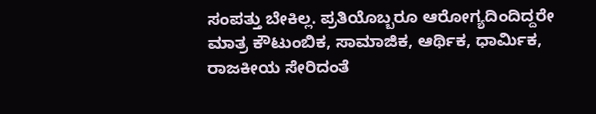ಸಂಪತ್ತು ಬೇಕಿಲ್ಲ. ಪ್ರತಿಯೊಬ್ಬರೂ ಆರೋಗ್ಯದಿಂದಿದ್ದರೇ ಮಾತ್ರ ಕೌಟುಂಬಿಕ, ಸಾಮಾಜಿಕ, ಆರ್ಥಿಕ, ಧಾರ್ಮಿಕ, ರಾಜಕೀಯ ಸೇರಿದಂತೆ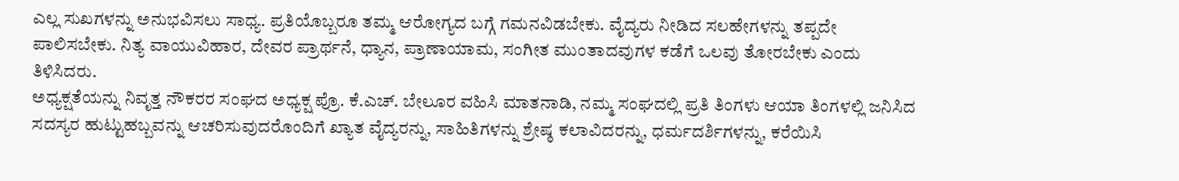ಎಲ್ಲ ಸುಖಗಳನ್ನು ಅನುಭವಿಸಲು ಸಾಧ್ಯ. ಪ್ರತಿಯೊಬ್ಬರೂ ತಮ್ಮ ಆರೋಗ್ಯದ ಬಗ್ಗೆ ಗಮನವಿಡಬೇಕು. ವೈದ್ಯರು ನೀಡಿದ ಸಲಹೇಗಳನ್ನು ತಪ್ಪದೇ ಪಾಲಿಸಬೇಕು. ನಿತ್ಯ ವಾಯುವಿಹಾರ, ದೇವರ ಪ್ರಾರ್ಥನೆ, ಧ್ಯಾನ, ಪ್ರಾಣಾಯಾಮ, ಸಂಗೀತ ಮುಂತಾದವುಗಳ ಕಡೆಗೆ ಒಲವು ತೋರಬೇಕು ಎಂದು ತಿಳಿಸಿದರು.
ಅಧ್ಯಕ್ಷತೆಯನ್ನು ನಿವೃತ್ತ ನೌಕರರ ಸಂಘದ ಅಧ್ಯಕ್ಷ ಪ್ರೊ. ಕೆ.ಎಚ್. ಬೇಲೂರ ವಹಿಸಿ ಮಾತನಾಡಿ, ನಮ್ಮ ಸಂಘದಲ್ಲಿ ಪ್ರತಿ ತಿಂಗಳು ಆಯಾ ತಿಂಗಳಲ್ಲಿ ಜನಿಸಿದ ಸದಸ್ಯರ ಹುಟ್ಟುಹಬ್ಬವನ್ನು ಆಚರಿಸುವುದರೊಂದಿಗೆ ಖ್ಯಾತ ವೈದ್ಯರನ್ನು, ಸಾಹಿತಿಗಳನ್ನು ಶ್ರೇಷ್ಠ ಕಲಾವಿದರನ್ನು, ಧರ್ಮದರ್ಶಿಗಳನ್ನು, ಕರೆಯಿಸಿ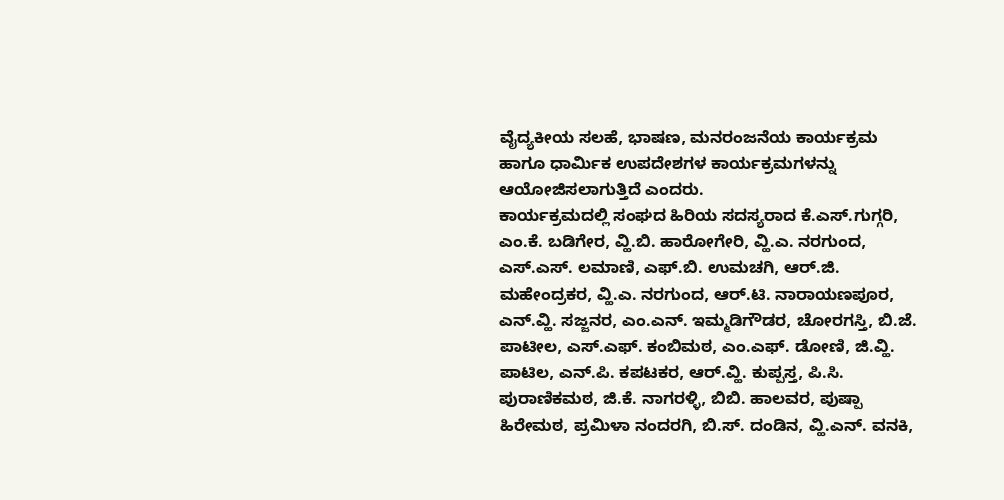ವೈದ್ಯಕೀಯ ಸಲಹೆ, ಭಾಷಣ, ಮನರಂಜನೆಯ ಕಾರ್ಯಕ್ರಮ ಹಾಗೂ ಧಾರ್ಮಿಕ ಉಪದೇಶಗಳ ಕಾರ್ಯಕ್ರಮಗಳನ್ನು ಆಯೋಜಿಸಲಾಗುತ್ತಿದೆ ಎಂದರು.
ಕಾರ್ಯಕ್ರಮದಲ್ಲಿ ಸಂಘದ ಹಿರಿಯ ಸದಸ್ಯರಾದ ಕೆ.ಎಸ್.ಗುಗ್ಗರಿ, ಎಂ.ಕೆ. ಬಡಿಗೇರ, ವ್ಹಿ.ಬಿ. ಹಾರೋಗೇರಿ, ವ್ಹಿ.ಎ. ನರಗುಂದ, ಎಸ್.ಎಸ್. ಲಮಾಣಿ, ಎಫ್.ಬಿ. ಉಮಚಗಿ, ಆರ್.ಜಿ. ಮಹೇಂದ್ರಕರ, ವ್ಹಿ.ಎ. ನರಗುಂದ, ಆರ್.ಟಿ. ನಾರಾಯಣಪೂರ, ಎನ್.ವ್ಹಿ. ಸಜ್ಜನರ, ಎಂ.ಎನ್. ಇಮ್ಮಡಿಗೌಡರ, ಚೋರಗಸ್ತಿ, ಬಿ.ಜೆ. ಪಾಟೀಲ, ಎಸ್.ಎಫ್. ಕಂಬಿಮಠ, ಎಂ.ಎಫ್. ಡೋಣಿ, ಜಿ.ವ್ಹಿ. ಪಾಟಿಲ, ಎನ್.ಪಿ. ಕಪಟಕರ, ಆರ್.ವ್ಹಿ. ಕುಪ್ಪಸ್ತ, ಪಿ.ಸಿ. ಪುರಾಣಿಕಮಠ, ಜಿ.ಕೆ. ನಾಗರಳ್ಳಿ, ಬಿಬಿ. ಹಾಲವರ, ಪುಷ್ಪಾ ಹಿರೇಮಠ, ಪ್ರಮಿಳಾ ನಂದರಗಿ, ಬಿ.ಸ್. ದಂಡಿನ, ವ್ಹಿ.ಎನ್. ವನಕಿ,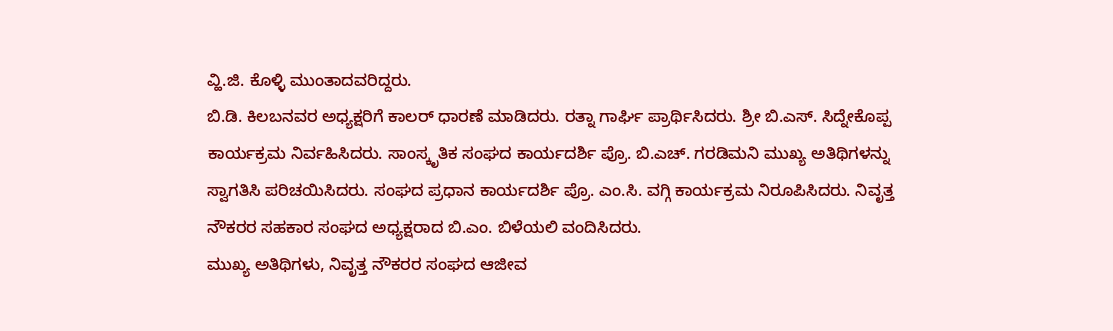ವ್ಹಿ.ಜಿ. ಕೊಳ್ಳಿ ಮುಂತಾದವರಿದ್ದರು.
ಬಿ.ಡಿ. ಕಿಲಬನವರ ಅಧ್ಯಕ್ಷರಿಗೆ ಕಾಲರ್ ಧಾರಣೆ ಮಾಡಿದರು. ರತ್ನಾ ಗಾರ್ಘಿ ಪ್ರಾರ್ಥಿಸಿದರು. ಶ್ರೀ ಬಿ.ಎಸ್. ಸಿದ್ನೇಕೊಪ್ಪ ಕಾರ್ಯಕ್ರಮ ನಿರ್ವಹಿಸಿದರು. ಸಾಂಸ್ಕೃತಿಕ ಸಂಘದ ಕಾರ್ಯದರ್ಶಿ ಪ್ರೊ. ಬಿ.ಎಚ್. ಗರಡಿಮನಿ ಮುಖ್ಯ ಅತಿಥಿಗಳನ್ನು ಸ್ವಾಗತಿಸಿ ಪರಿಚಯಿಸಿದರು. ಸಂಘದ ಪ್ರಧಾನ ಕಾರ್ಯದರ್ಶಿ ಪ್ರೊ. ಎಂ.ಸಿ. ವಗ್ಗಿ ಕಾರ್ಯಕ್ರಮ ನಿರೂಪಿಸಿದರು. ನಿವೃತ್ತ ನೌಕರರ ಸಹಕಾರ ಸಂಘದ ಅಧ್ಯಕ್ಷರಾದ ಬಿ.ಎಂ. ಬಿಳೆಯಲಿ ವಂದಿಸಿದರು.
ಮುಖ್ಯ ಅತಿಥಿಗಳು, ನಿವೃತ್ತ ನೌಕರರ ಸಂಘದ ಆಜೀವ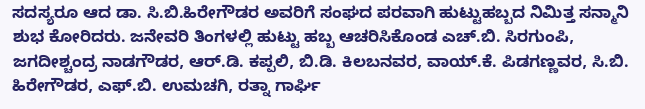ಸದಸ್ಯರೂ ಆದ ಡಾ. ಸಿ.ಬಿ.ಹಿರೇಗೌಡರ ಅವರಿಗೆ ಸಂಘದ ಪರವಾಗಿ ಹುಟ್ಟುಹಬ್ಬದ ನಿಮಿತ್ತ ಸನ್ಮಾನಿ ಶುಭ ಕೋರಿದರು. ಜನೇವರಿ ತಿಂಗಳಲ್ಲಿ ಹುಟ್ಟು ಹಬ್ಬ ಆಚರಿಸಿಕೊಂಡ ಎಚ್.ಬಿ. ಸಿರಗುಂಪಿ, ಜಗದೀಶ್ಚಂದ್ರ ನಾಡಗೌಡರ, ಆರ್.ಡಿ. ಕಪ್ಪಲಿ, ಬಿ.ಡಿ. ಕಿಲಬನವರ, ವಾಯ್.ಕೆ. ಪಿಡಗಣ್ಣವರ, ಸಿ.ಬಿ. ಹಿರೇಗೌಡರ, ಎಫ್.ಬಿ. ಉಮಚಗಿ, ರತ್ನಾ ಗಾರ್ಘಿ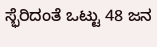ಸ್ಭೆರಿದಂತೆ ಒಟ್ಟು 48 ಜನ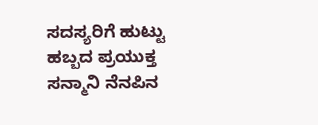ಸದಸ್ಯರಿಗೆ ಹುಟ್ಟು ಹಬ್ಬದ ಪ್ರಯುಕ್ತ ಸನ್ಮಾನಿ ನೆನಪಿನ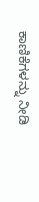ಕಾಣಿಕೆಗಳನ್ನು ನೀಡಿ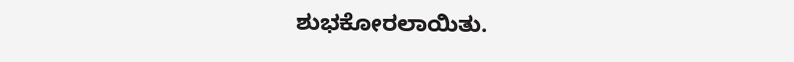ಶುಭಕೋರಲಾಯಿತು.